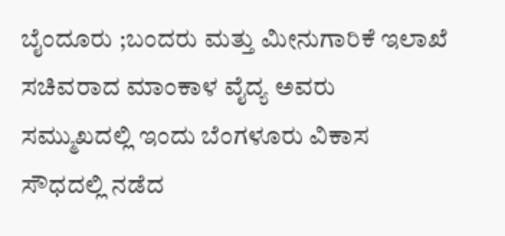ಬೈಂದೂರು ;ಬಂದರು ಮತ್ತು ಮೀನುಗಾರಿಕೆ ಇಲಾಖೆ ಸಚಿವರಾದ ಮಾಂಕಾಳ ವೈದ್ಯ ಅವರು ಸಮ್ಮುಖದಲ್ಲಿ ಇಂದು ಬೆಂಗಳೂರು ವಿಕಾಸ ಸೌಧದಲ್ಲಿ ನಡೆದ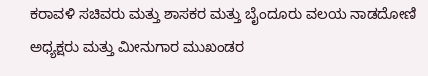ಕರಾವಳಿ ಸಚಿವರು ಮತ್ತು ಶಾಸಕರ ಮತ್ತು ಬೈಂದೂರು ವಲಯ ನಾಡದೋಣಿ ಅಧ್ಯಕ್ಷರು ಮತ್ತು ಮೀನುಗಾರ ಮುಖಂಡರ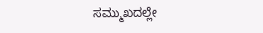ಸಮ್ಮುಖದಲ್ಲೇ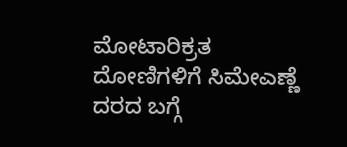ಮೋಟಾರಿಕ್ರತ ದೋಣಿಗಳಿಗೆ ಸಿಮೇಎಣ್ಣೆ ದರದ ಬಗ್ಗೆ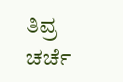ತಿವ್ರ ಚರ್ಚೆ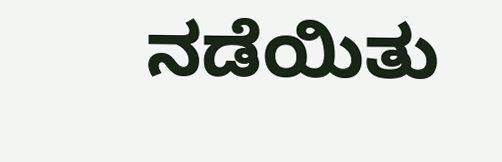ನಡೆಯಿತು